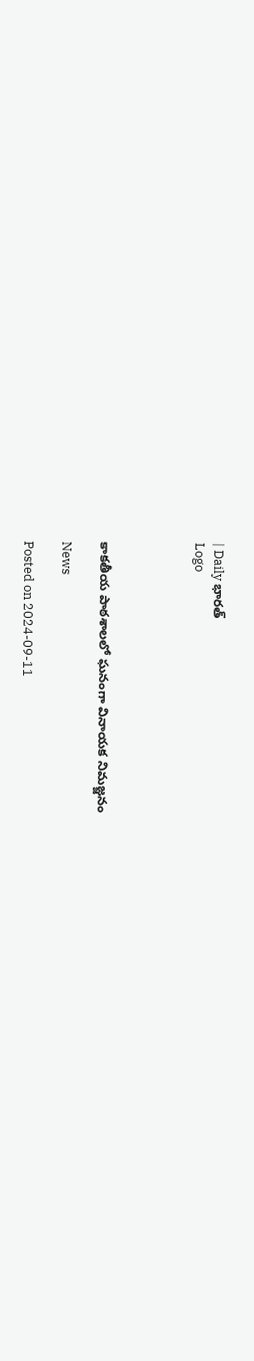| Daily భారత్
Logo




కాకతీయ పాఠశాలలో ఘనంగా వినాయక నిమజ్జనం

News

Posted on 2024-09-11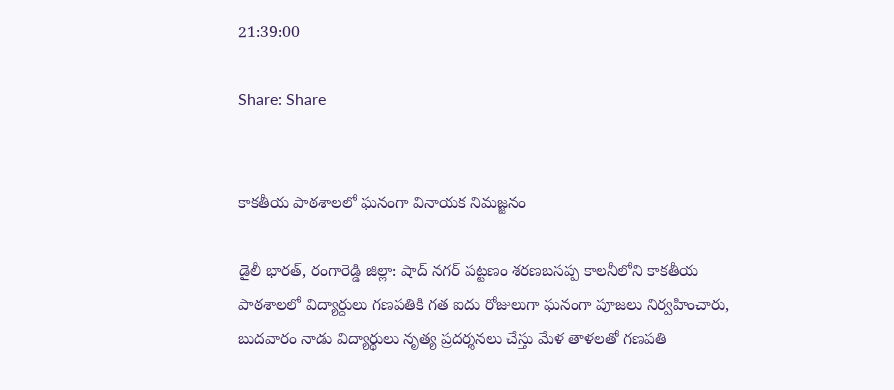21:39:00

Share: Share


కాకతీయ పాఠశాలలో ఘనంగా వినాయక నిమజ్జనం

డైలీ భారత్, రంగారెడ్డి జిల్లా: షాద్ నగర్ పట్టణం శరణబసప్ప కాలనీలోని కాకతీయ  పాఠశాలలో విద్యార్దులు గణపతికి గత ఐదు రోజులుగా ఘనంగా పూజలు నిర్వహించారు, బుదవారం నాడు విద్యార్థులు నృత్య ప్రదర్శనలు చేస్తు మేళ తాళలతో గణపతి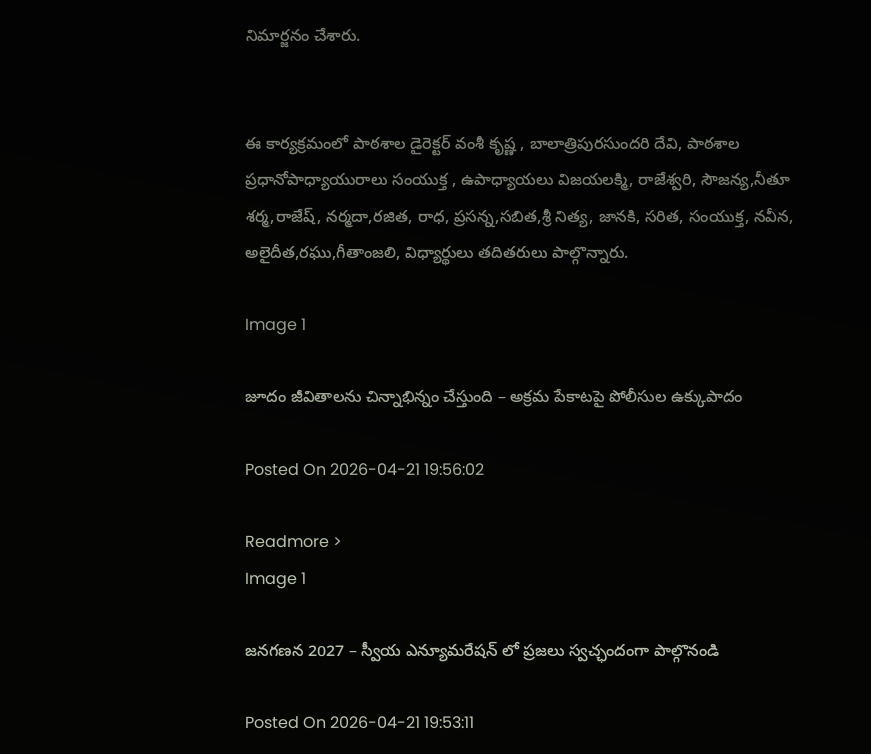నిమార్జనం చేశారు.


ఈ కార్యక్రమంలో పాఠశాల డైరెక్టర్ వంశీ కృష్ణ , బాలాత్రిపురసుందరి దేవి, పాఠశాల ప్రధానోపాధ్యాయురాలు సంయుక్త , ఉపాధ్యాయలు విజయలక్మి, రాజేశ్వరి, సౌజన్య,నీతూ శర్మ,రాజేష్, నర్మదా,రజిత, రాధ, ప్రసన్న,సబిత,శ్రీ నిత్య, జానకి, సరిత, సంయుక్త, నవీన, అలైదీత,రఘు,గీతాంజలి, విధ్యార్థులు తదితరులు పాల్గొన్నారు.

Image 1

జూదం జీవితాలను చిన్నాభిన్నం చేస్తుంది – అక్రమ పేకాటపై పోలీసుల ఉక్కుపాదం

Posted On 2026-04-21 19:56:02

Readmore >
Image 1

జనగణన 2027 – స్వీయ ఎన్యూమరేషన్ లో ప్రజలు స్వచ్ఛందంగా పాల్గొనండి

Posted On 2026-04-21 19:53:11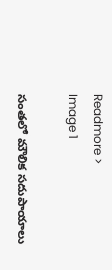Readmore >
Image 1

సంతలో మౌలిక సదుపాయాలు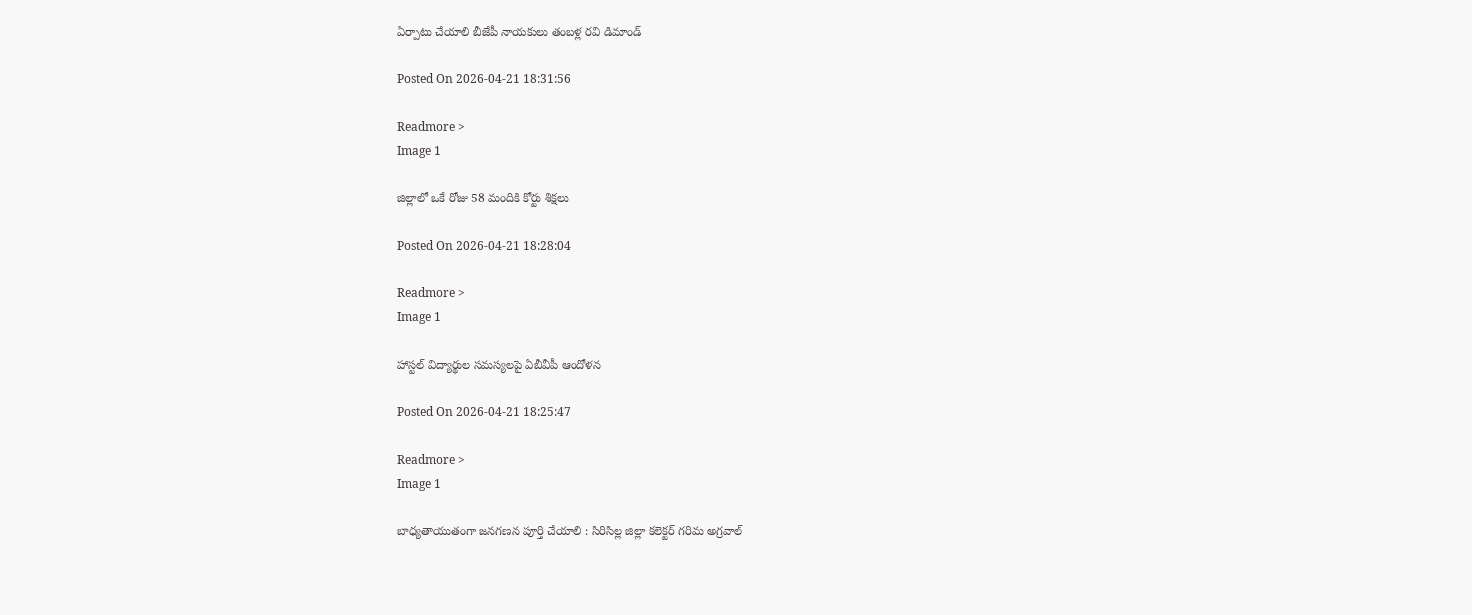ఏర్పాటు చేయాలి బీజేపీ నాయకులు తంబళ్ల రవి డిమాండ్

Posted On 2026-04-21 18:31:56

Readmore >
Image 1

జిల్లాలో ఒకే రోజు 58 మందికి కోర్టు శిక్షలు

Posted On 2026-04-21 18:28:04

Readmore >
Image 1

హాస్టల్ విద్యార్థుల సమస్యలపై ఏబీవీపీ ఆందోళన

Posted On 2026-04-21 18:25:47

Readmore >
Image 1

బాధ్యతాయుతంగా జనగణన పూర్తి చేయాలి : సిరిసిల్ల జిల్లా కలెక్టర్ గరిమ అగ్రవాల్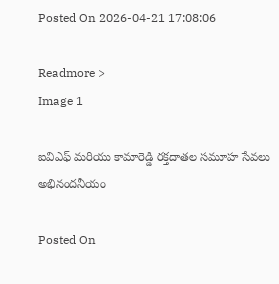Posted On 2026-04-21 17:08:06

Readmore >
Image 1

ఐవిఎఫ్ మరియు కామారెడ్డి రక్తదాతల సమూహ సేవలు అభినందనీయం

Posted On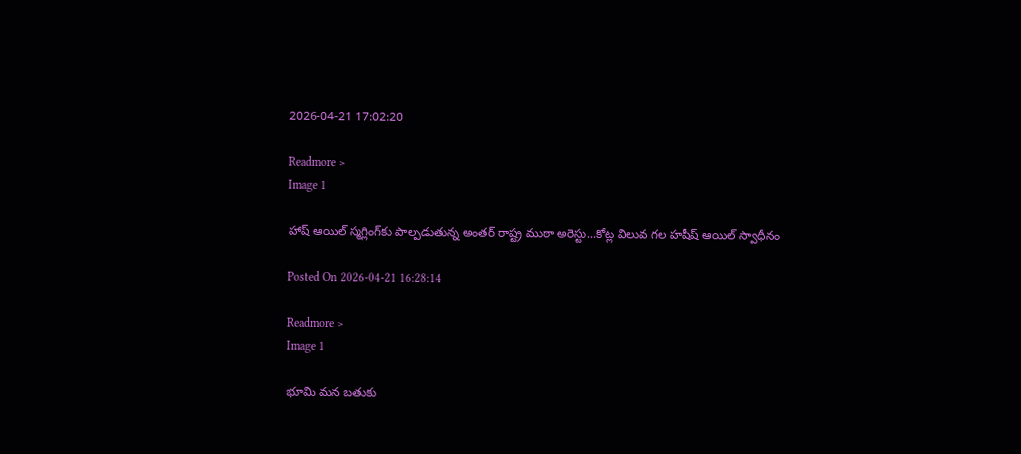2026-04-21 17:02:20

Readmore >
Image 1

హాష్ ఆయిల్ స్మగ్లింగ్‌కు పాల్పడుతున్న అంతర్ రాష్ట్ర ముఠా అరెస్టు...కోట్ల విలువ గల హషీష్ ఆయిల్ స్వాధీనం

Posted On 2026-04-21 16:28:14

Readmore >
Image 1

భూమి మన బతుకు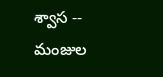శ్వాస -- మంజుల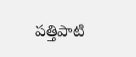పత్తిపాటి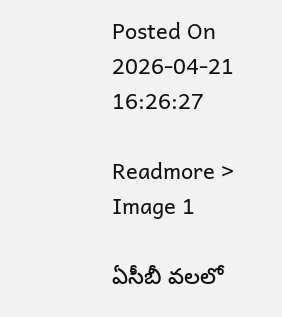Posted On 2026-04-21 16:26:27

Readmore >
Image 1

ఏసీబీ వలలో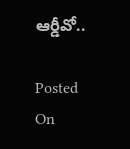ఆర్డీవో..

Posted On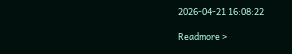2026-04-21 16:08:22

Readmore >